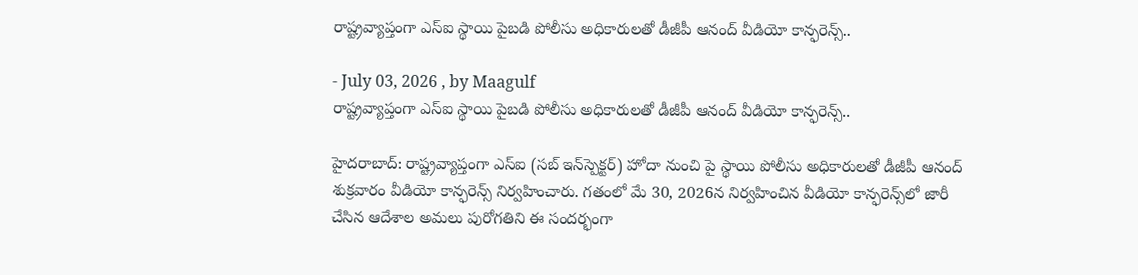రాష్ట్రవ్యాప్తంగా ఎస్‌ఐ స్థాయి పైబడి పోలీసు అధికారులతో డీజీపీ ఆనంద్ వీడియో కాన్ఫరెన్స్..

- July 03, 2026 , by Maagulf
రాష్ట్రవ్యాప్తంగా ఎస్‌ఐ స్థాయి పైబడి పోలీసు అధికారులతో డీజీపీ ఆనంద్ వీడియో కాన్ఫరెన్స్..

హైదరాబాద్: రాష్ట్రవ్యాప్తంగా ఎస్‌ఐ (సబ్‌ ఇన్‌స్పెక్టర్‌) హోదా నుంచి పై స్థాయి పోలీసు అధికారులతో డీజీపీ ఆనంద్ శుక్రవారం వీడియో కాన్ఫరెన్స్ నిర్వహించారు. గతంలో మే 30, 2026న నిర్వహించిన వీడియో కాన్ఫరెన్స్‌లో జారీ చేసిన ఆదేశాల అమలు పురోగతిని ఈ సందర్భంగా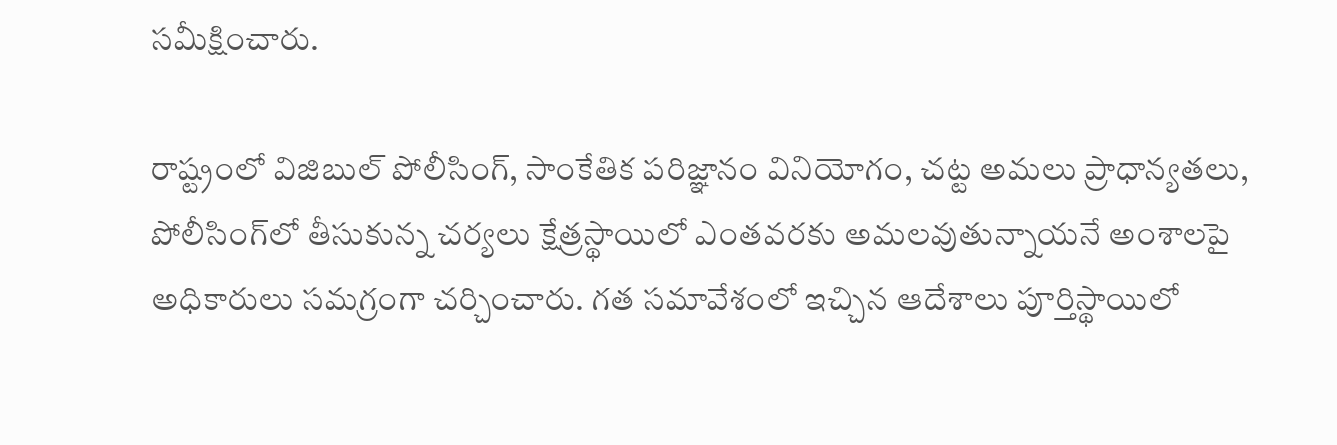సమీక్షించారు.

రాష్ట్రంలో విజిబుల్ పోలీసింగ్, సాంకేతిక పరిజ్ఞానం వినియోగం, చట్ట అమలు ప్రాధాన్యతలు, పోలీసింగ్‌లో తీసుకున్న చర్యలు క్షేత్రస్థాయిలో ఎంతవరకు అమలవుతున్నాయనే అంశాలపై అధికారులు సమగ్రంగా చర్చించారు. గత సమావేశంలో ఇచ్చిన ఆదేశాలు పూర్తిస్థాయిలో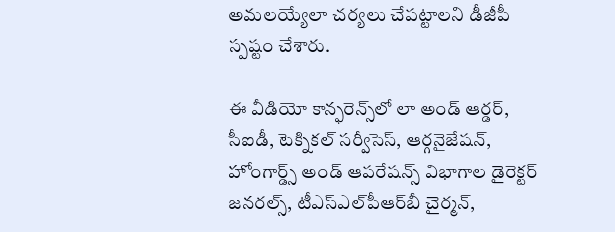అమలయ్యేలా చర్యలు చేపట్టాలని డీజీపీ స్పష్టం చేశారు.

ఈ వీడియో కాన్ఫరెన్స్‌లో లా అండ్ ఆర్డర్, సీఐడీ, టెక్నికల్ సర్వీసెస్, ఆర్గనైజేషన్, హోంగార్డ్స్ అండ్ ఆపరేషన్స్ విభాగాల డైరెక్టర్ జనరల్స్, టీఎస్‌ఎల్‌పీఆర్‌బీ చైర్మన్,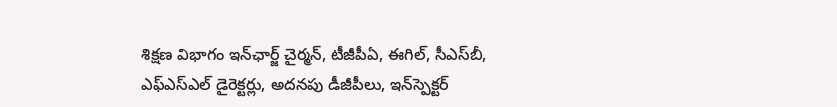శిక్షణ విభాగం ఇన్‌ఛార్జ్ చైర్మన్, టీజీపీఏ, ఈగిల్, సీఎస్‌బీ, ఎఫ్‌ఎస్‌ఎల్ డైరెక్టర్లు, అదనపు డీజీపీలు, ఇన్‌స్పెక్టర్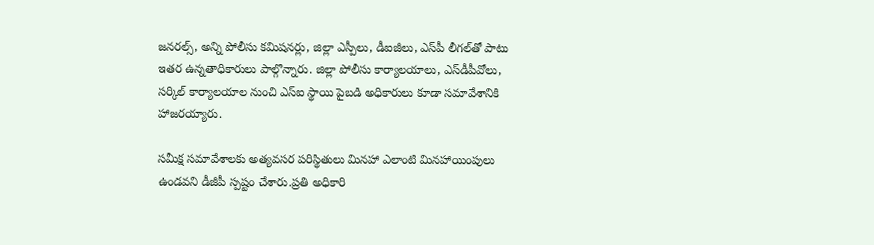జనరల్స్, అన్ని పోలీసు కమిషనర్లు, జిల్లా ఎస్పీలు, డీఐజీలు, ఎస్‌పీ లీగల్‌తో పాటు ఇతర ఉన్నతాధికారులు పాల్గొన్నారు. జిల్లా పోలీసు కార్యాలయాలు, ఎస్‌డీపీవోలు, సర్కిల్ కార్యాలయాల నుంచి ఎస్‌ఐ స్థాయి పైబడి అధికారులు కూడా సమావేశానికి హాజరయ్యారు.

సమీక్ష సమావేశాలకు అత్యవసర పరిస్థితులు మినహా ఎలాంటి మినహాయింపులు ఉండవని డీజీపీ స్పష్టం చేశారు.ప్రతి అధికారి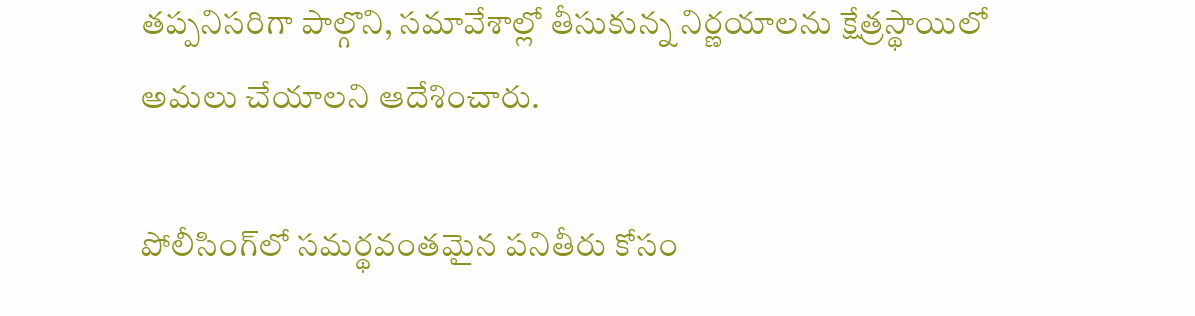తప్పనిసరిగా పాల్గొని, సమావేశాల్లో తీసుకున్న నిర్ణయాలను క్షేత్రస్థాయిలో అమలు చేయాలని ఆదేశించారు.

పోలీసింగ్‌లో సమర్థవంతమైన పనితీరు కోసం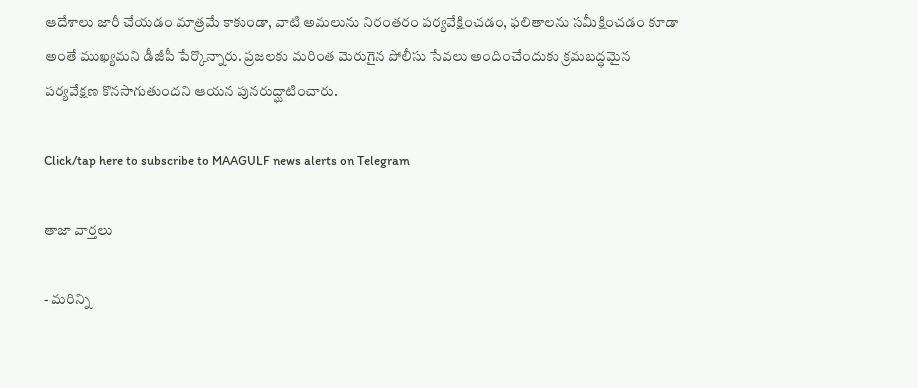ఆదేశాలు జారీ చేయడం మాత్రమే కాకుండా, వాటి అమలును నిరంతరం పర్యవేక్షించడం, ఫలితాలను సమీక్షించడం కూడా అంతే ముఖ్యమని డీజీపీ పేర్కొన్నారు. ప్రజలకు మరింత మెరుగైన పోలీసు సేవలు అందించేందుకు క్రమబద్ధమైన పర్యవేక్షణ కొనసాగుతుందని ఆయన పునరుద్ఘాటించారు.

Click/tap here to subscribe to MAAGULF news alerts on Telegram

తాజా వార్తలు

- మరిన్ని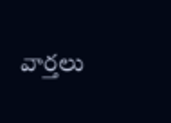వార్తలు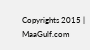Copyrights 2015 | MaaGulf.com